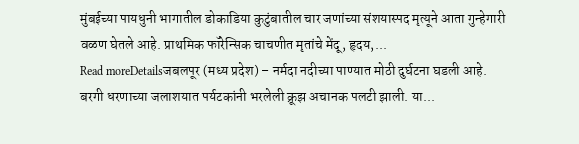मुंबईच्या पायधुनी भागातील डोकाडिया कुटुंबातील चार जणांच्या संशयास्पद मृत्यूने आता गुन्हेगारी वळण घेतले आहे. प्राथमिक फॉरेन्सिक चाचणीत मृतांचे मेंदू, हृदय,...
Read moreDetailsजबलपूर (मध्य प्रदेश) – नर्मदा नदीच्या पाण्यात मोठी दुर्घटना घडली आहे. बरगी धरणाच्या जलाशयात पर्यटकांनी भरलेली क्रूझ अचानक पलटी झाली. या...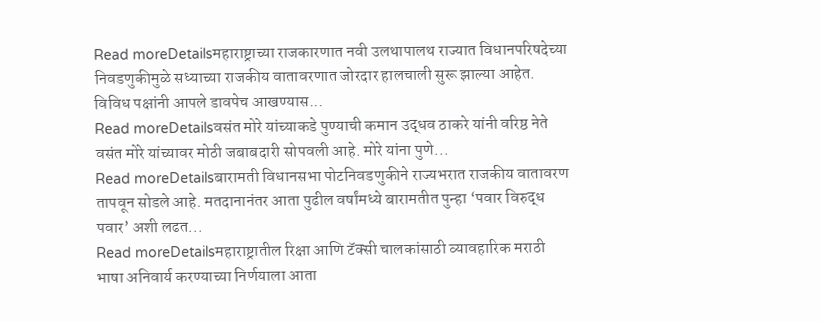Read moreDetailsमहाराष्ट्राच्या राजकारणात नवी उलथापालथ राज्यात विधानपरिषदेच्या निवडणुकीमुळे सध्याच्या राजकीय वातावरणात जोरदार हालचाली सुरू झाल्या आहेत. विविध पक्षांनी आपले डावपेच आखण्यास...
Read moreDetailsवसंत मोरे यांच्याकडे पुण्याची कमान उद्धव ठाकरे यांनी वरिष्ठ नेते वसंत मोरे यांच्यावर मोठी जबाबदारी सोपवली आहे. मोरे यांना पुणे...
Read moreDetailsबारामती विधानसभा पोटनिवडणुकीने राज्यभरात राजकीय वातावरण तापवून सोडले आहे. मतदानानंतर आता पुढील वर्षांमध्ये बारामतीत पुन्हा ‘पवार विरुद्ध पवार’ अशी लढत...
Read moreDetailsमहाराष्ट्रातील रिक्षा आणि टॅक्सी चालकांसाठी व्यावहारिक मराठी भाषा अनिवार्य करण्याच्या निर्णयाला आता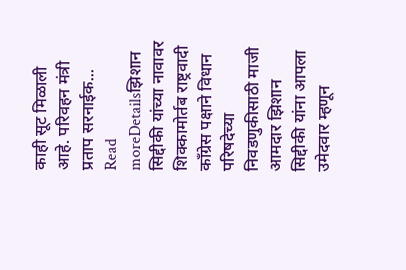काही सूट मिळाली आहे. परिवहन मंत्री प्रताप सरनाईक...
Read moreDetailsझिशान सिद्दीकी यांच्या नावावर शिक्कामोर्तब राष्ट्रवादी काँग्रेस पक्षाने विधान परिषदेच्या निवडणुकीसाठी माजी आमदार झिशान सिद्दीकी यांना आपला उमेदवार म्हणून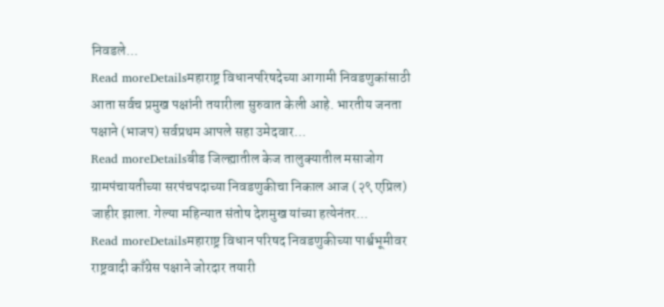निवडले...
Read moreDetailsमहाराष्ट्र विधानपरिषदेच्या आगामी निवडणुकांसाठी आता सर्वच प्रमुख पक्षांनी तयारीला सुरुवात केली आहे. भारतीय जनता पक्षाने (भाजप) सर्वप्रथम आपले सहा उमेदवार...
Read moreDetailsबीड जिल्ह्यातील केज तालुक्यातील मसाजोग ग्रामपंचायतीच्या सरपंचपदाच्या निवडणुकीचा निकाल आज (२९ एप्रिल) जाहीर झाला. गेल्या महिन्यात संतोष देशमुख यांच्या हत्येनंतर...
Read moreDetailsमहाराष्ट्र विधान परिषद निवडणुकीच्या पार्श्वभूमीवर राष्ट्रवादी काँग्रेस पक्षाने जोरदार तयारी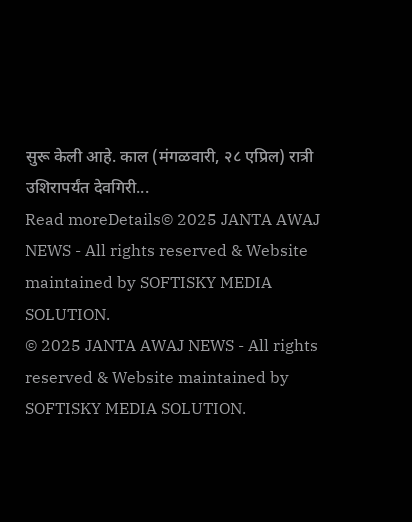सुरू केली आहे. काल (मंगळवारी, २८ एप्रिल) रात्री उशिरापर्यंत देवगिरी...
Read moreDetails© 2025 JANTA AWAJ NEWS - All rights reserved & Website maintained by SOFTISKY MEDIA SOLUTION.
© 2025 JANTA AWAJ NEWS - All rights reserved & Website maintained by SOFTISKY MEDIA SOLUTION.